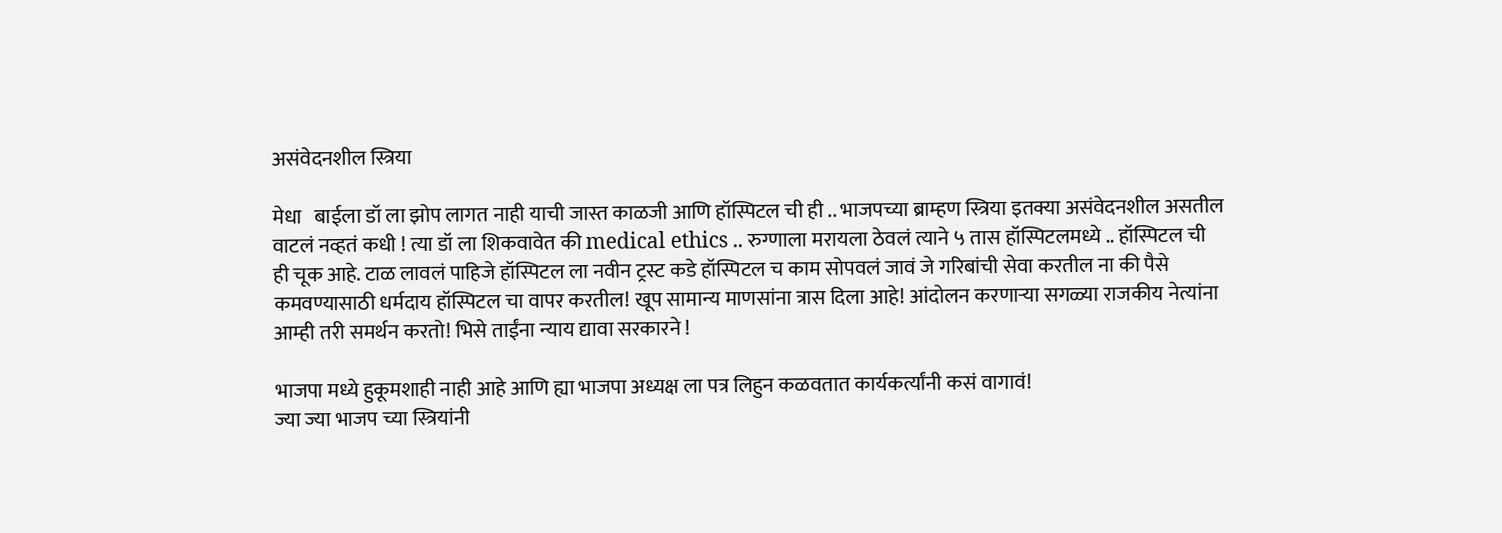असंवेदनशील स्त्रिया

मेधा   बाईला डॉ ला झोप लागत नाही याची जास्त काळजी आणि हॉस्पिटल ची ही .. भाजपच्या ब्राम्हण स्त्रिया इतक्या असंवेदनशील असतील वाटलं नव्हतं कधी ! त्या डॉ ला शिकवावेत की medical ethics .. रुग्णाला मरायला ठेवलं त्याने ५ तास हॉस्पिटलमध्ये .. हॉस्पिटल ची ही चूक आहे. टाळ लावलं पाहिजे हॉस्पिटल ला नवीन ट्रस्ट कडे हॉस्पिटल च काम सोपवलं जावं जे गरिबांची सेवा करतील ना की पैसे कमवण्यासाठी धर्मदाय हॉस्पिटल चा वापर करतील! खूप सामान्य माणसांना त्रास दिला आहे! आंदोलन करणाऱ्या सगळ्या राजकीय नेत्यांना आम्ही तरी समर्थन करतो! भिसे ताईंना न्याय द्यावा सरकारने !

भाजपा मध्ये हुकूमशाही नाही आहे आणि ह्या भाजपा अध्यक्ष ला पत्र लिहुन कळवतात कार्यकर्त्यांनी कसं वागावं!
ज्या ज्या भाजप च्या स्त्रियांनी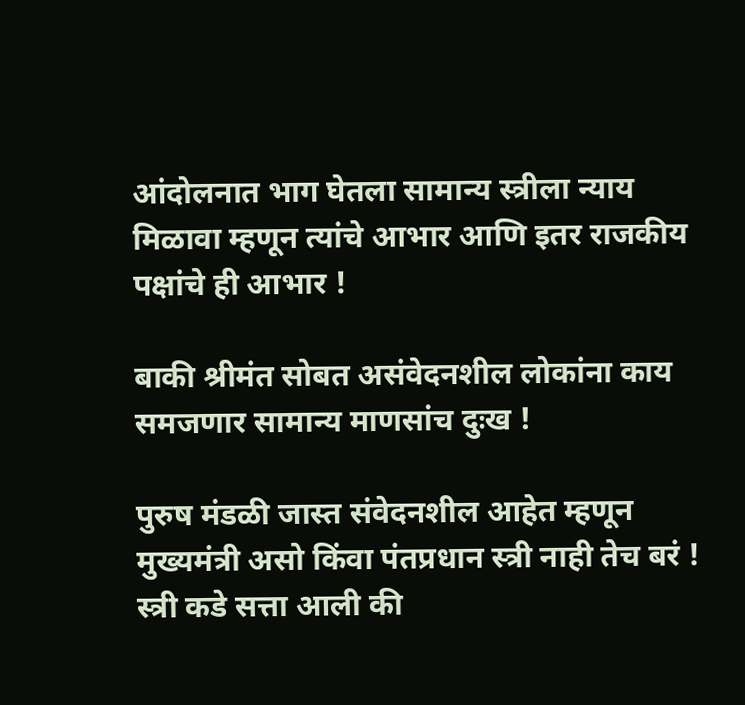आंदोलनात भाग घेतला सामान्य स्त्रीला न्याय मिळावा म्हणून त्यांचे आभार आणि इतर राजकीय पक्षांचे ही आभार !

बाकी श्रीमंत सोबत असंवेदनशील लोकांना काय समजणार सामान्य माणसांच दुःख !

पुरुष मंडळी जास्त संवेदनशील आहेत म्हणून मुख्यमंत्री असो किंवा पंतप्रधान स्त्री नाही तेच बरं ! स्त्री कडे सत्ता आली की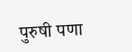पुरुषी पणा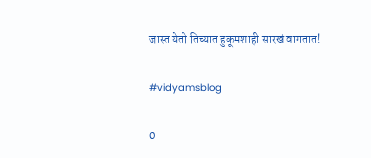जास्त येतो तिच्यात हुकूमशाही सारखं वागतात!

#vidyamsblog

0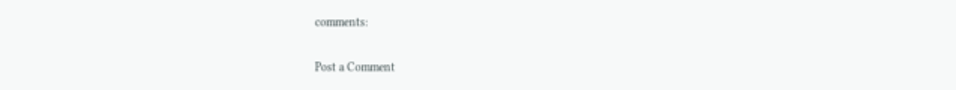comments:

Post a Comment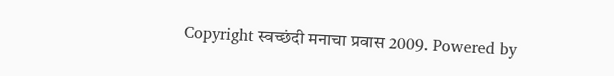Copyright स्वच्छंदी मनाचा प्रवास 2009. Powered by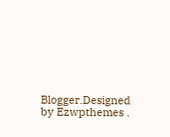Blogger.Designed by Ezwpthemes .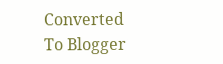Converted To Blogger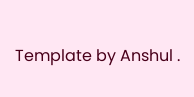Template by Anshul .